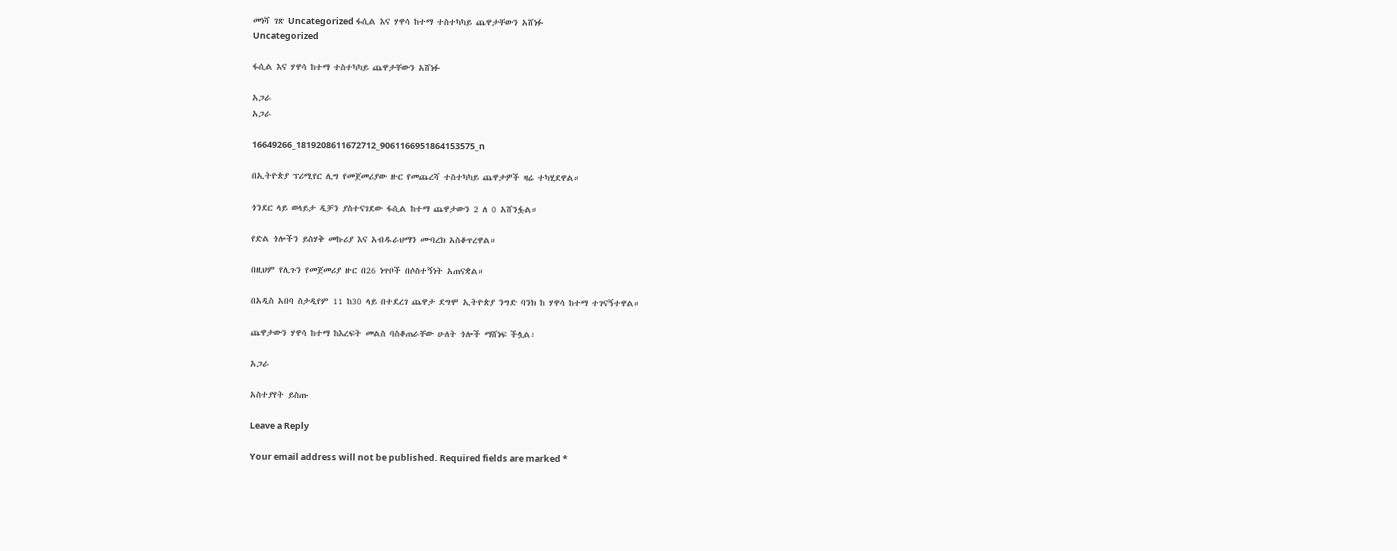መነሻ ገጽ Uncategorized ፋሲል እና ሃዋሳ ከተማ ተስተካካይ ጨዋታቸውን አሸነፉ
Uncategorized

ፋሲል እና ሃዋሳ ከተማ ተስተካካይ ጨዋታቸውን አሸነፉ

አጋራ
አጋራ

16649266_1819208611672712_9061166951864153575_n

በኢትዮጵያ ፕሪሚየር ሊግ የመጀመሪያው ዙር የመጨረሻ ተስተካካይ ጨዋታዎች ዛሬ ተካሂደዋል።

ጎንደር ላይ ወላይታ ዲቻን ያስተናገደው ፋሲል ከተማ ጨዋታውን 2 ለ 0 አሸንፏል።

የድል ጎሎችን ይስሃቅ መኩሪያ እና አብዱራህማን ሙባረክ አስቆጥረዋል።

በዚህም የሊጉን የመጀመሪያ ዙር በ26 ነጥቦች በሶስተኝነት አጠናቋል።

በአዲስ አበባ ስታዲየም 11 ከ30 ላይ በተደረገ ጨዋታ ደግሞ ኢትዮጵያ ንግድ ባንክ ከ ሃዋሳ ከተማ ተገናኝተዋል።

ጨዋታውን ሃዋሳ ከተማ ከእረፍት መልስ ባስቆጠራቸው ሁለት ጎሎች ማሸነፍ ችሏል፡

አጋራ

አስተያየት ይስጡ

Leave a Reply

Your email address will not be published. Required fields are marked *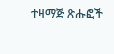ተዛማጅ ጽሑፎች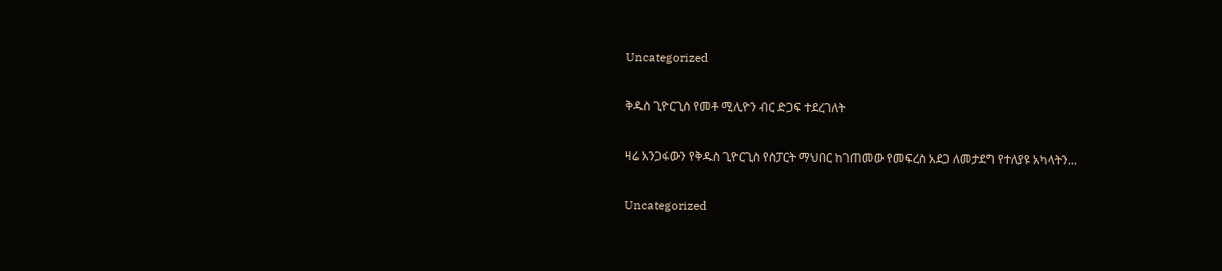Uncategorized

ቅዱስ ጊዮርጊስ የመቶ ሚሊዮን ብር ድጋፍ ተደረገለት

ዛሬ አንጋፋውን የቅዱስ ጊዮርጊስ የስፓርት ማህበር ከገጠመው የመፍረስ አደጋ ለመታደግ የተለያዩ አካላትን...

Uncategorized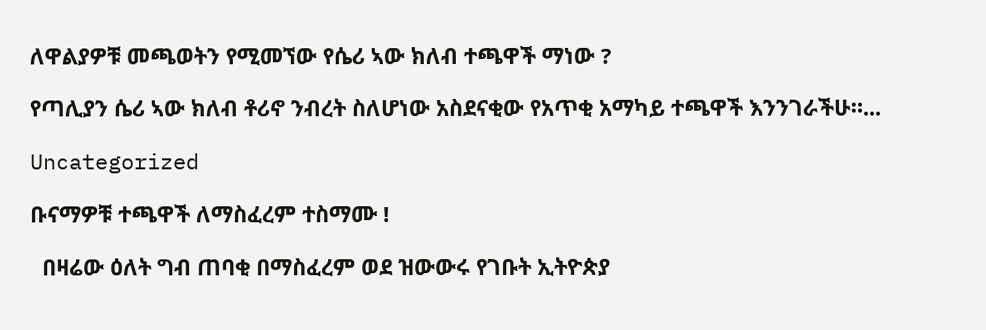ለዋልያዎቹ መጫወትን የሚመኘው የሴሪ ኣው ክለብ ተጫዋች ማነው ?

የጣሊያን ሴሪ ኣው ክለብ ቶሪኖ ንብረት ስለሆነው አስደናቂው የአጥቂ አማካይ ተጫዋች እንንገራችሁ።...

Uncategorized

ቡናማዎቹ ተጫዋች ለማስፈረም ተስማሙ !

  በዛሬው ዕለት ግብ ጠባቂ በማስፈረም ወደ ዝውውሩ የገቡት ኢትዮጵያ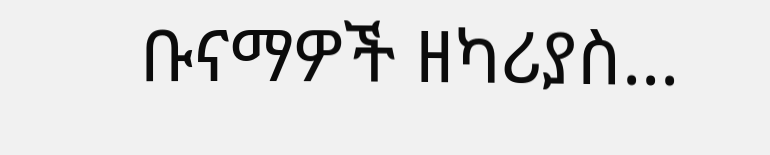ቡናማዎች ዘካሪያስ...